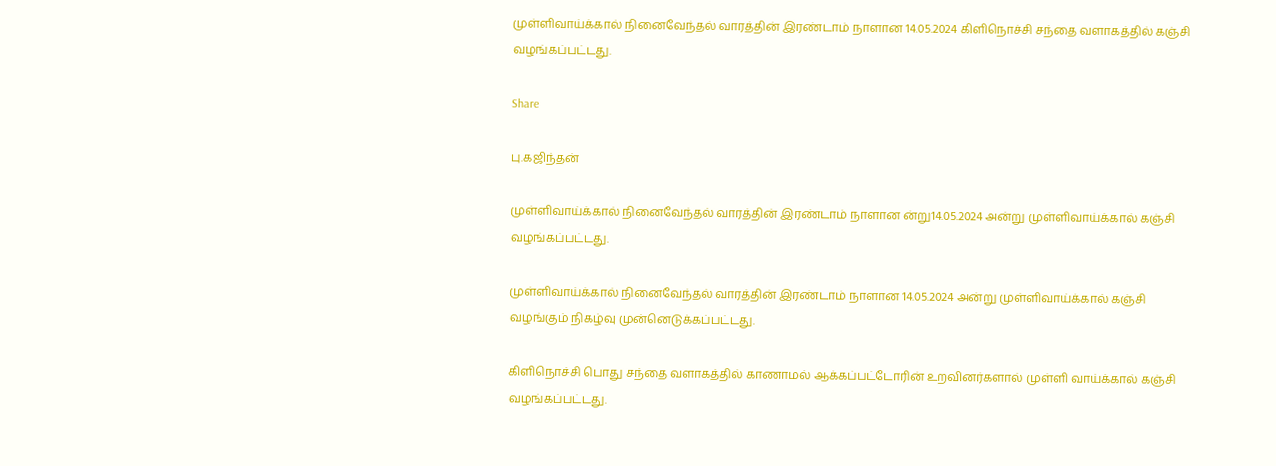முள்ளிவாய்க்கால் நினைவேந்தல் வாரத்தின் இரண்டாம் நாளான 14.05.2024 கிளிநொச்சி சந்தை வளாகத்தில் கஞ்சி வழங்கப்பட்டது.

Share

பு.கஜிந்தன்

முள்ளிவாய்க்கால் நினைவேந்தல் வாரத்தின் இரண்டாம் நாளான ன்று14.05.2024 அன்று முள்ளிவாய்க்கால் கஞ்சி வழங்கப்பட்டது.

முள்ளிவாய்க்கால் நினைவேந்தல் வாரத்தின் இரண்டாம் நாளான 14.05.2024 அன்று முள்ளிவாய்க்கால் கஞ்சி வழங்கும் நிகழ்வு முன்னெடுக்கப்பட்டது.

கிளிநொச்சி பொது சந்தை வளாகத்தில் காணாமல் ஆக்கப்பட்டோரின் உறவினர்களால் முள்ளி வாய்க்கால் கஞ்சி வழங்கப்பட்டது.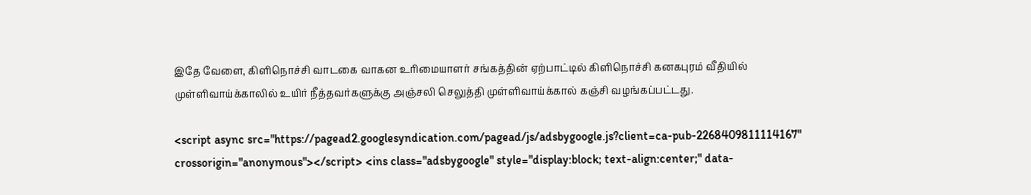இதே வேளை, கிளிநொச்சி வாடகை வாகன உரிமையாளர் சங்கத்தின் ஏற்பாட்டில் கிளிநொச்சி கனகபுரம் வீதியில் முள்ளிவாய்க்காலில் உயிர் நீத்தவர்களுக்கு அஞ்சலி செலுத்தி முள்ளிவாய்க்கால் கஞ்சி வழங்கப்பட்டது.

<script async src="https://pagead2.googlesyndication.com/pagead/js/adsbygoogle.js?client=ca-pub-2268409811114167" crossorigin="anonymous"></script> <ins class="adsbygoogle" style="display:block; text-align:center;" data-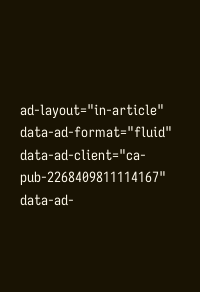ad-layout="in-article" data-ad-format="fluid" data-ad-client="ca-pub-2268409811114167" data-ad-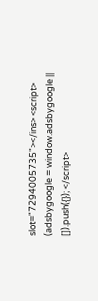slot="7294005735"></ins> <script> (adsbygoogle = window.adsbygoogle || []).push({}); </script>